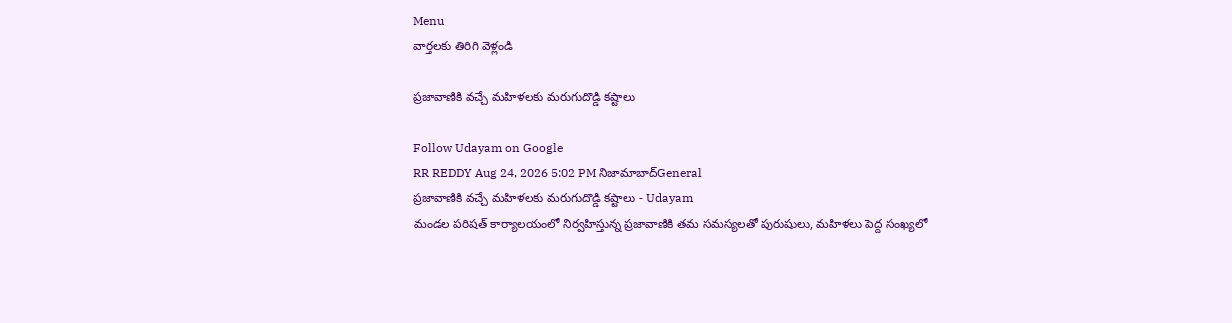Menu
వార్తలకు తిరిగి వెళ్లండి

ప్రజావాణికి వచ్చే మహిళలకు మరుగుదొడ్డి కష్టాలు

Follow Udayam on Google
RR REDDY Aug 24, 2026 5:02 PM నిజామాబాద్General
ప్రజావాణికి వచ్చే మహిళలకు మరుగుదొడ్డి కష్టాలు - Udayam
మండల పరిషత్ కార్యాలయంలో నిర్వహిస్తున్న ప్రజావాణికి తమ సమస్యలతో పురుషులు, మహిళలు పెద్ద సంఖ్యలో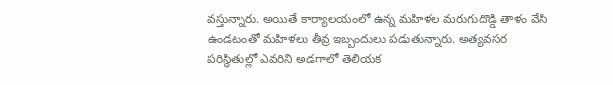వస్తున్నారు. అయితే కార్యాలయంలో ఉన్న మహిళల మరుగుదొడ్డి తాళం వేసి ఉండటంతో మహిళలు తీవ్ర ఇబ్బందులు పడుతున్నారు. అత్యవసర పరిస్థితుల్లో ఎవరిని అడగాలో తెలియక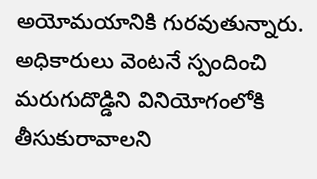అయోమయానికి గురవుతున్నారు. అధికారులు వెంటనే స్పందించి మరుగుదొడ్డిని వినియోగంలోకి తీసుకురావాలని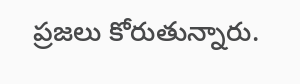ప్రజలు కోరుతున్నారు.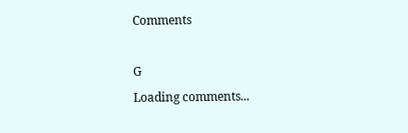Comments

G
Loading comments...